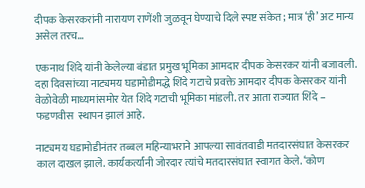दीपक केसरकरांनी नारायण राणेंशी जुळवून घेण्याचे दिले स्पष्ट संकेत; मात्र ‘ही’ अट मान्य असेल तरच…

एकनाथ शिंदे यांनी केलेल्या बंडात प्रमुख भूमिका आमदार दीपक केसरकर यांनी बजावली. दहा दिवसांच्या नाट्यमय घडामोडीमद्धे शिंदे गटाचे प्रवक्ते आमदार दीपक केसरकर यांनी वेळोवेळी माध्यमांसमोर येत शिंदे गटाची भूमिका मांडली. तर आता राज्यात शिंदे – फडणवीस  स्थापन झालं आहे.

नाट्यमय घडामोडीनंतर तब्बल महिन्याभराने आपल्या सावंतवाडी मतदारसंघात केसरकर काल दाखल झाले. कार्यकर्त्यांनी जोरदार त्यांचे मतदारसंघात स्वागत केले. ‘कोण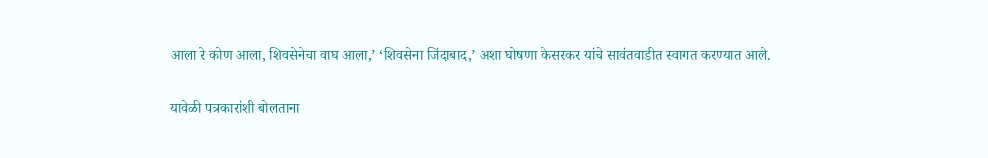आला रे कोण आला, शिवसेनेचा वाघ आला,’ ‘शिवसेना जिंदाबाद,’ अशा घोषणा केसरकर यांचे सावंतवाडीत स्वागत करण्यात आले.

यावेळी पत्रकारांशी बोलताना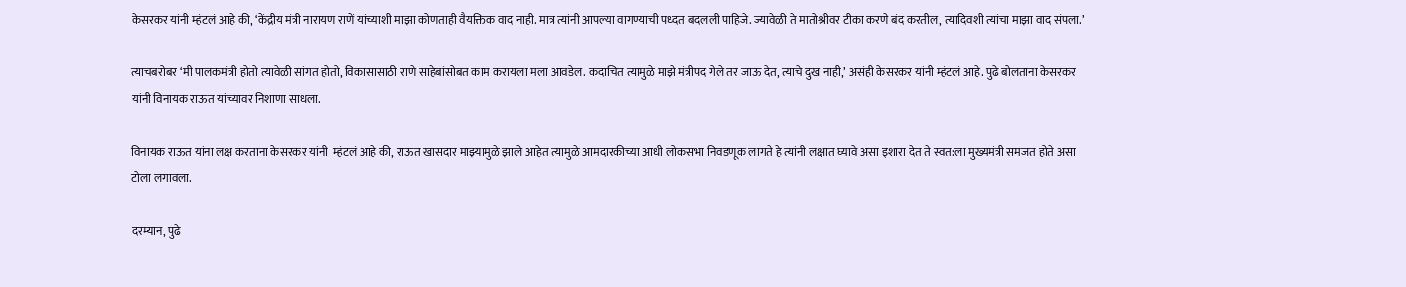केसरकर यांनी म्हंटलं आहे की, ‘केंद्रीय मंत्री नारायण राणें यांच्याशी माझा कोणताही वैयक्तिक वाद नाही. मात्र त्यांनी आपल्या वागण्याची पध्दत बदलली पाहिजे. ज्यावेळी ते मातोश्रीवर टीका करणे बंद करतील, त्यादिवशी त्यांचा माझा वाद संपला.’

त्याचबरोबर ‘मी पालकमंत्री होतो त्यावेळी सांगत होतो, विकासासाठी राणे साहेबांसोबत काम करायला मला आवडेल. कदाचित त्यामुळे माझे मंत्रीपद गेले तर जाऊ देत, त्याचे दुख नाही,’ असंही केसरकर यांनी म्हंटलं आहे. पुढे बोलताना केसरकर यांनी विनायक राऊत यांच्यावर निशाणा साधला.

विनायक राऊत यांना लक्ष करताना केसरकर यांनी  म्हंटलं आहे की, राऊत खासदार माझ्यामुळे झाले आहेत त्यामुळे आमदारकीच्या आधी लोकसभा निवडणूक लागते हे त्यांनी लक्षात घ्यावे असा इशारा देत ते स्वत:ला मुख्यमंत्री समजत होते असा टोला लगावला.

दरम्यान, पुढे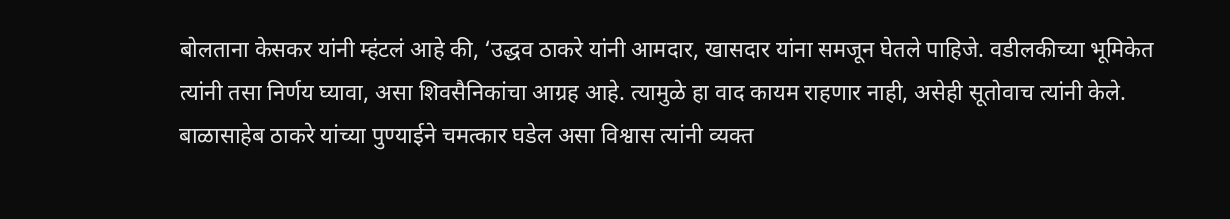बोलताना केसकर यांनी म्हंटलं आहे की, ‘उद्धव ठाकरे यांनी आमदार, खासदार यांना समजून घेतले पाहिजे. वडीलकीच्या भूमिकेत त्यांनी तसा निर्णय घ्यावा, असा शिवसैनिकांचा आग्रह आहे. त्यामुळे हा वाद कायम राहणार नाही, असेही सूतोवाच त्यांनी केले. बाळासाहेब ठाकरे यांच्या पुण्याईने चमत्कार घडेल असा विश्वास त्यांनी व्यक्त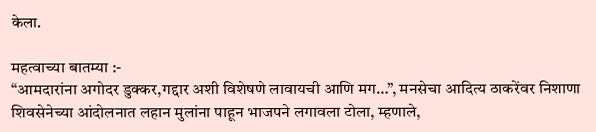केला.

महत्वाच्या बातम्या :-
“आमदारांना अगोदर डुक्कर,गद्दार अशी विशेषणे लावायची आणि मग…”, मनसेचा आदित्य ठाकरेंवर निशाणा
शिवसेनेच्या आंदोलनात लहान मुलांना पाहून भाजपने लगावला टोला, म्हणाले,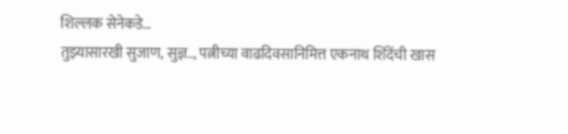शिल्लक सेनेकडे…
तुझ्यासारखी सुजाण, सुज्ञ.., पत्नीच्या वाढदिवसानिमित्त एकनाथ शिंदेंची खास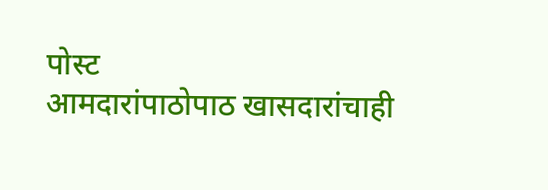पोस्ट
आमदारांपाठोपाठ खासदारांचाही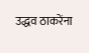उद्धव ठाकरेंना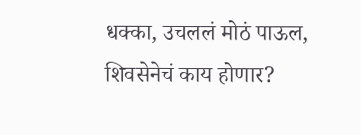धक्का, उचललं मोठं पाऊल, शिवसेनेचं काय होणार?